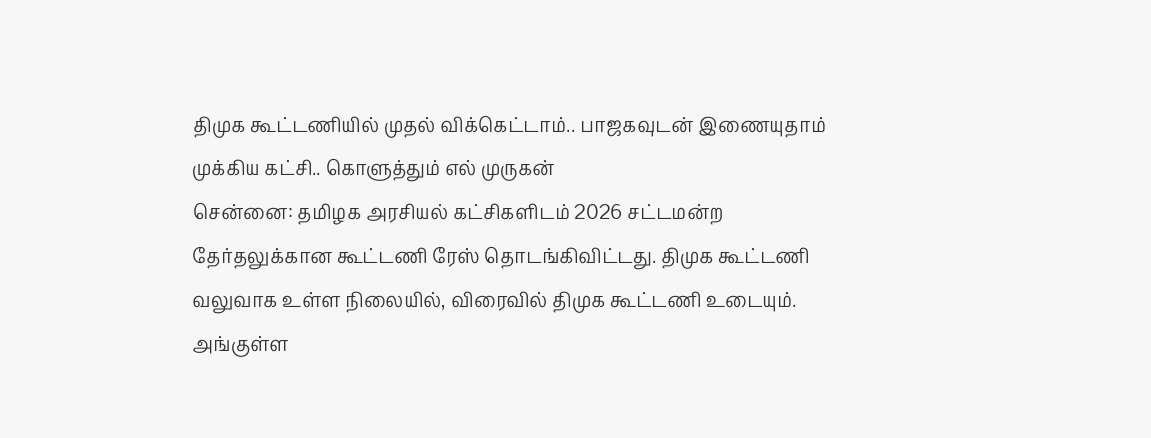திமுக கூட்டணியில் முதல் விக்கெட்டாம்.. பாஜகவுடன் இணையுதாம் முக்கிய கட்சி.. கொளுத்தும் எல் முருகன்
சென்னை: தமிழக அரசியல் கட்சிகளிடம் 2026 சட்டமன்ற தேர்தலுக்கான கூட்டணி ரேஸ் தொடங்கிவிட்டது. திமுக கூட்டணி வலுவாக உள்ள நிலையில், விரைவில் திமுக கூட்டணி உடையும். அங்குள்ள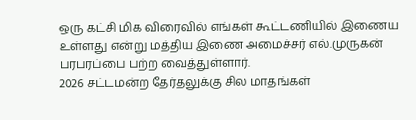ஒரு கட்சி மிக விரைவில் எங்கள் கூட்டணியில் இணைய உள்ளது என்று மத்திய இணை அமைச்சர் எல்.முருகன் பரபரப்பை பற்ற வைத்துள்ளார்.
2026 சட்டமன்ற தேர்தலுக்கு சில மாதங்கள்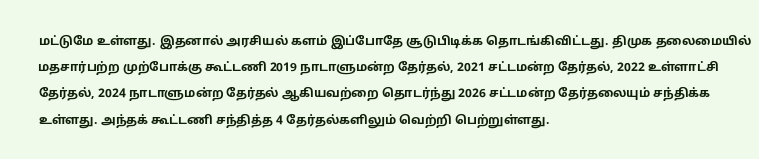மட்டுமே உள்ளது. இதனால் அரசியல் களம் இப்போதே சூடுபிடிக்க தொடங்கிவிட்டது. திமுக தலைமையில் மதசார்பற்ற முற்போக்கு கூட்டணி 2019 நாடாளுமன்ற தேர்தல், 2021 சட்டமன்ற தேர்தல், 2022 உள்ளாட்சி தேர்தல், 2024 நாடாளுமன்ற தேர்தல் ஆகியவற்றை தொடர்ந்து 2026 சட்டமன்ற தேர்தலையும் சந்திக்க உள்ளது. அந்தக் கூட்டணி சந்தித்த 4 தேர்தல்களிலும் வெற்றி பெற்றுள்ளது.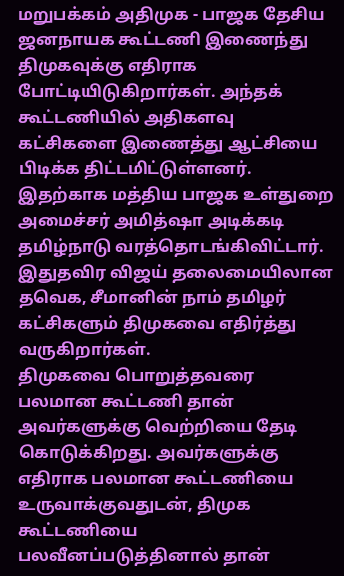மறுபக்கம் அதிமுக - பாஜக தேசிய ஜனநாயக கூட்டணி இணைந்து திமுகவுக்கு எதிராக போட்டியிடுகிறார்கள். அந்தக் கூட்டணியில் அதிகளவு கட்சிகளை இணைத்து ஆட்சியை பிடிக்க திட்டமிட்டுள்ளனர். இதற்காக மத்திய பாஜக உள்துறை அமைச்சர் அமித்ஷா அடிக்கடி தமிழ்நாடு வரத்தொடங்கிவிட்டார். இதுதவிர விஜய் தலைமையிலான தவெக, சீமானின் நாம் தமிழர் கட்சிகளும் திமுகவை எதிர்த்து வருகிறார்கள்.
திமுகவை பொறுத்தவரை பலமான கூட்டணி தான் அவர்களுக்கு வெற்றியை தேடி கொடுக்கிறது. அவர்களுக்கு எதிராக பலமான கூட்டணியை உருவாக்குவதுடன், திமுக கூட்டணியை பலவீனப்படுத்தினால் தான்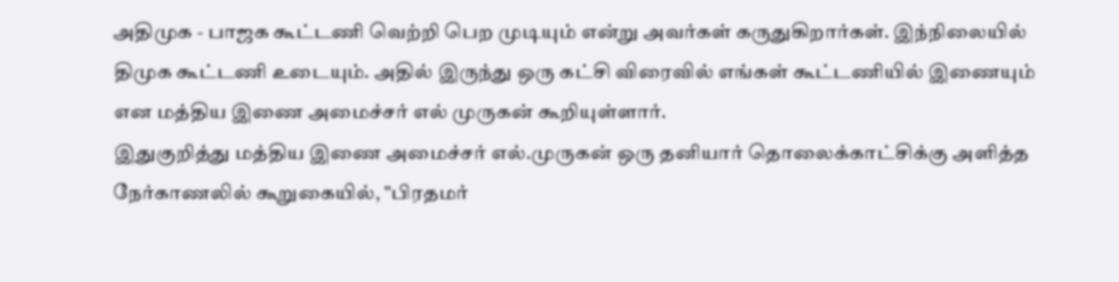அதிமுக - பாஜக கூட்டணி வெற்றி பெற முடியும் என்று அவர்கள் கருதுகிறார்கள். இந்நிலையில் திமுக கூட்டணி உடையும். அதில் இருந்து ஒரு கட்சி விரைவில் எங்கள் கூட்டணியில் இணையும் என மத்திய இணை அமைச்சர் எல் முருகன் கூறியுள்ளார்.
இதுகுறித்து மத்திய இணை அமைச்சர் எல்.முருகன் ஒரு தனியார் தொலைக்காட்சிக்கு அளித்த நேர்காணலில் கூறுகையில், "பிரதமர்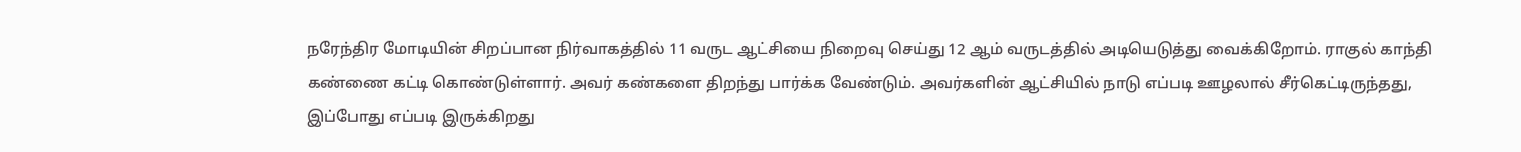நரேந்திர மோடியின் சிறப்பான நிர்வாகத்தில் 11 வருட ஆட்சியை நிறைவு செய்து 12 ஆம் வருடத்தில் அடியெடுத்து வைக்கிறோம். ராகுல் காந்தி கண்ணை கட்டி கொண்டுள்ளார். அவர் கண்களை திறந்து பார்க்க வேண்டும். அவர்களின் ஆட்சியில் நாடு எப்படி ஊழலால் சீர்கெட்டிருந்தது, இப்போது எப்படி இருக்கிறது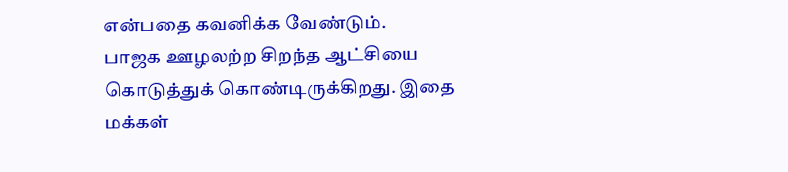என்பதை கவனிக்க வேண்டும்.
பாஜக ஊழலற்ற சிறந்த ஆட்சியை கொடுத்துக் கொண்டிருக்கிறது. இதை மக்கள்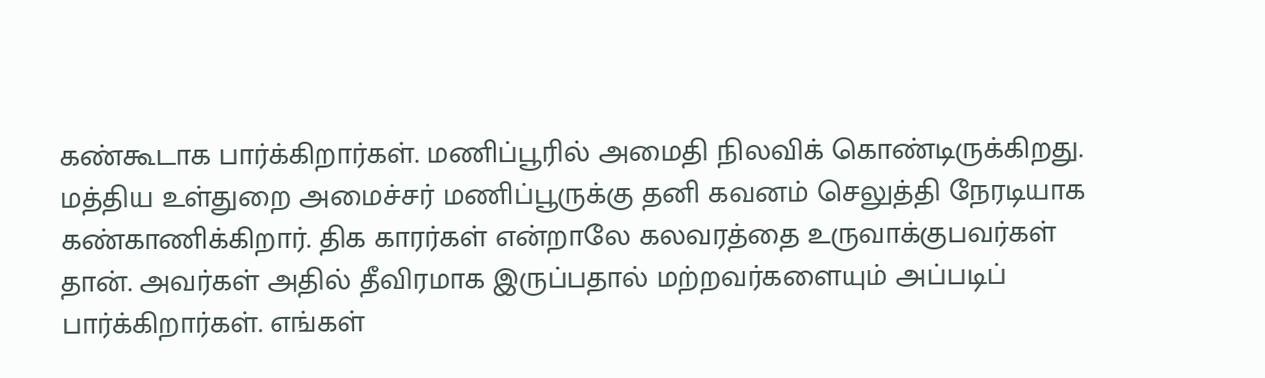கண்கூடாக பார்க்கிறார்கள். மணிப்பூரில் அமைதி நிலவிக் கொண்டிருக்கிறது. மத்திய உள்துறை அமைச்சர் மணிப்பூருக்கு தனி கவனம் செலுத்தி நேரடியாக கண்காணிக்கிறார். திக காரர்கள் என்றாலே கலவரத்தை உருவாக்குபவர்கள் தான். அவர்கள் அதில் தீவிரமாக இருப்பதால் மற்றவர்களையும் அப்படிப் பார்க்கிறார்கள். எங்கள்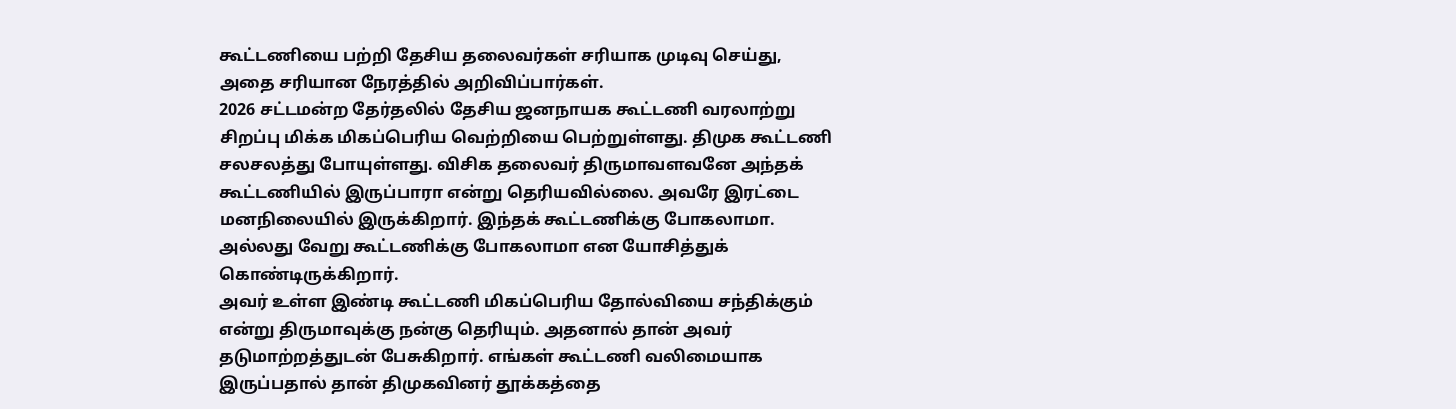கூட்டணியை பற்றி தேசிய தலைவர்கள் சரியாக முடிவு செய்து, அதை சரியான நேரத்தில் அறிவிப்பார்கள்.
2026 சட்டமன்ற தேர்தலில் தேசிய ஜனநாயக கூட்டணி வரலாற்று சிறப்பு மிக்க மிகப்பெரிய வெற்றியை பெற்றுள்ளது. திமுக கூட்டணி சலசலத்து போயுள்ளது. விசிக தலைவர் திருமாவளவனே அந்தக் கூட்டணியில் இருப்பாரா என்று தெரியவில்லை. அவரே இரட்டை மனநிலையில் இருக்கிறார். இந்தக் கூட்டணிக்கு போகலாமா. அல்லது வேறு கூட்டணிக்கு போகலாமா என யோசித்துக் கொண்டிருக்கிறார்.
அவர் உள்ள இண்டி கூட்டணி மிகப்பெரிய தோல்வியை சந்திக்கும் என்று திருமாவுக்கு நன்கு தெரியும். அதனால் தான் அவர் தடுமாற்றத்துடன் பேசுகிறார். எங்கள் கூட்டணி வலிமையாக இருப்பதால் தான் திமுகவினர் தூக்கத்தை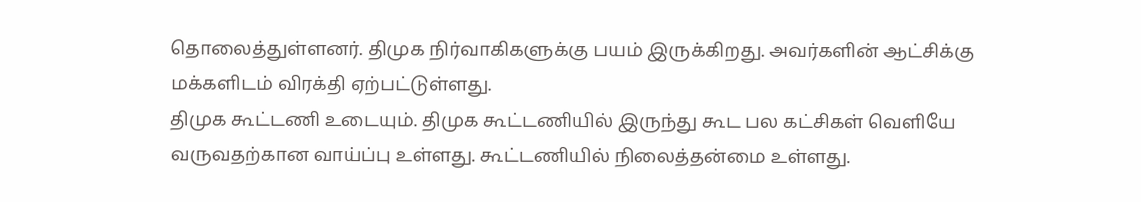தொலைத்துள்ளனர். திமுக நிர்வாகிகளுக்கு பயம் இருக்கிறது. அவர்களின் ஆட்சிக்கு மக்களிடம் விரக்தி ஏற்பட்டுள்ளது.
திமுக கூட்டணி உடையும். திமுக கூட்டணியில் இருந்து கூட பல கட்சிகள் வெளியே வருவதற்கான வாய்ப்பு உள்ளது. கூட்டணியில் நிலைத்தன்மை உள்ளது.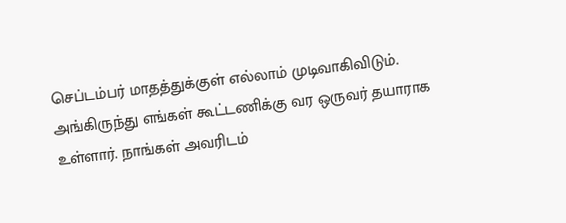செப்டம்பர் மாதத்துக்குள் எல்லாம் முடிவாகிவிடும். அங்கிருந்து எங்கள் கூட்டணிக்கு வர ஒருவர் தயாராக உள்ளார். நாங்கள் அவரிடம்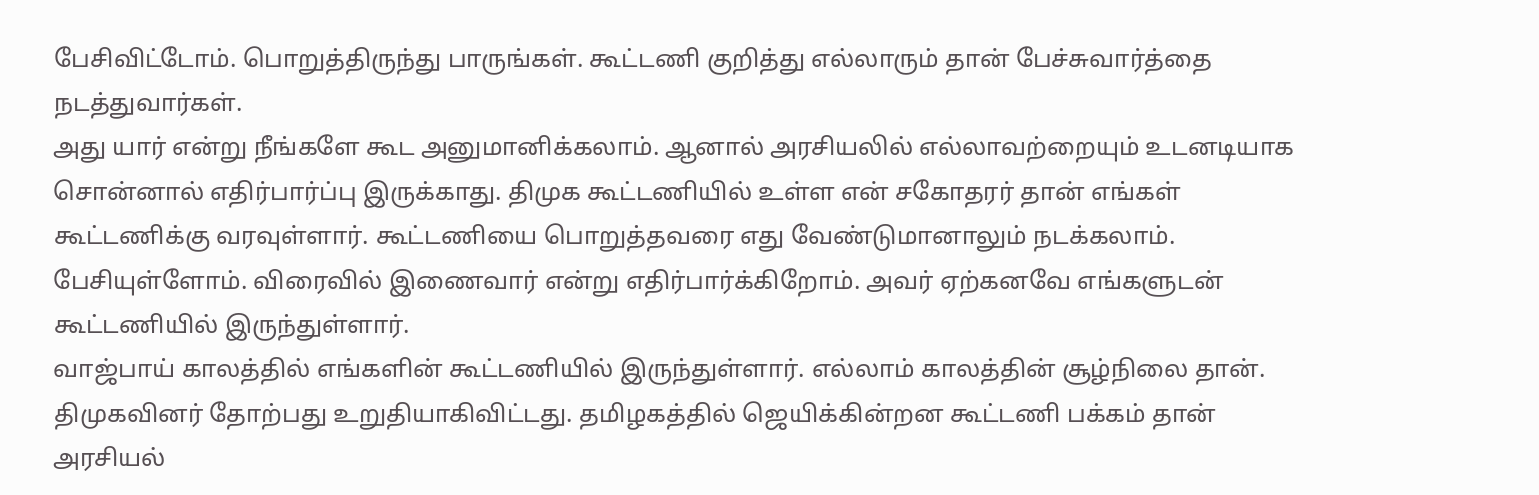பேசிவிட்டோம். பொறுத்திருந்து பாருங்கள். கூட்டணி குறித்து எல்லாரும் தான் பேச்சுவார்த்தை நடத்துவார்கள்.
அது யார் என்று நீங்களே கூட அனுமானிக்கலாம். ஆனால் அரசியலில் எல்லாவற்றையும் உடனடியாக சொன்னால் எதிர்பார்ப்பு இருக்காது. திமுக கூட்டணியில் உள்ள என் சகோதரர் தான் எங்கள் கூட்டணிக்கு வரவுள்ளார். கூட்டணியை பொறுத்தவரை எது வேண்டுமானாலும் நடக்கலாம். பேசியுள்ளோம். விரைவில் இணைவார் என்று எதிர்பார்க்கிறோம். அவர் ஏற்கனவே எங்களுடன் கூட்டணியில் இருந்துள்ளார்.
வாஜ்பாய் காலத்தில் எங்களின் கூட்டணியில் இருந்துள்ளார். எல்லாம் காலத்தின் சூழ்நிலை தான். திமுகவினர் தோற்பது உறுதியாகிவிட்டது. தமிழகத்தில் ஜெயிக்கின்றன கூட்டணி பக்கம் தான் அரசியல்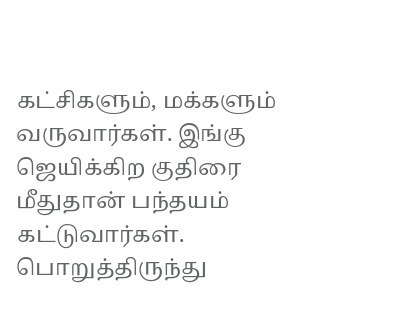கட்சிகளும், மக்களும் வருவார்கள். இங்கு ஜெயிக்கிற குதிரை மீதுதான் பந்தயம் கட்டுவார்கள். பொறுத்திருந்து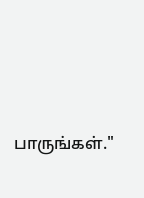பாருங்கள்."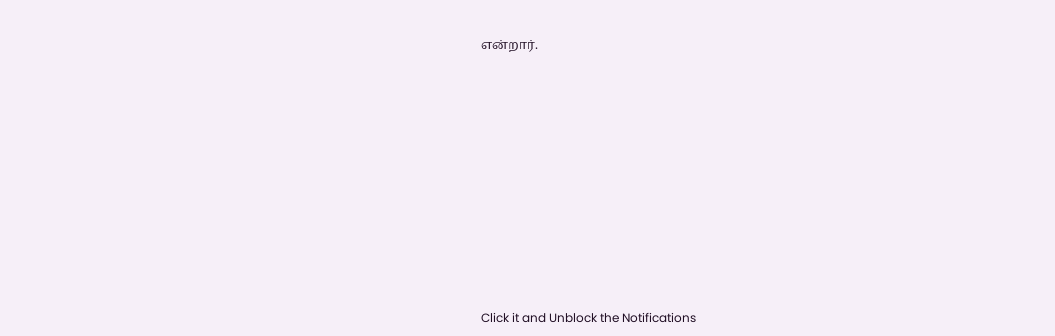என்றார்.












Click it and Unblock the Notifications